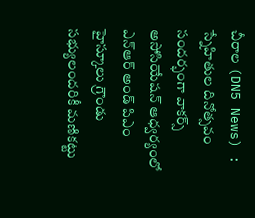చీరాల (DN5 News) : స్నేహితుల దినోత్సవం సందర్భంగా వాకర్స్ అసోసియేషన్ ఆధ్వర్యంలో ఎన్ఆర్ అండ్ పిఎం హైస్కూలు గ్రౌండు సభ్యులందరికీ మణికట్టు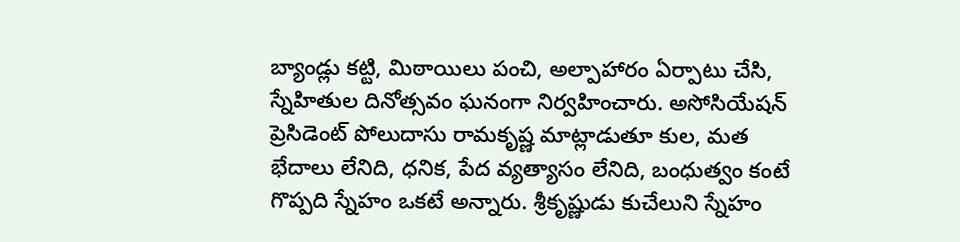బ్యాండ్లు కట్టి, మిఠాయిలు పంచి, అల్పాహారం ఏర్పాటు చేసి, స్నేహితుల దినోత్సవం ఘనంగా నిర్వహించారు. అసోసియేషన్ ప్రెసిడెంట్ పోలుదాసు రామకృష్ణ మాట్లాడుతూ కుల, మత భేదాలు లేనిది, ధనిక, పేద వ్యత్యాసం లేనిది, బంధుత్వం కంటే గొప్పది స్నేహం ఒకటే అన్నారు. శ్రీకృష్ణుడు కుచేలుని స్నేహం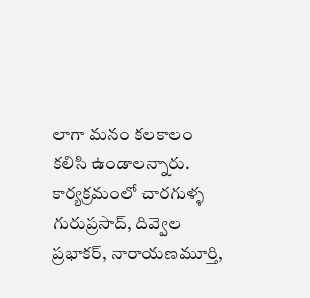లాగా మనం కలకాలం కలిసి ఉండాలన్నారు. కార్యక్రమంలో చారగుళ్ళ గురుప్రసాద్, దివ్వెల ప్రభాకర్, నారాయణమూర్తి,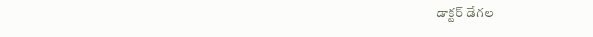డాక్టర్ డేగల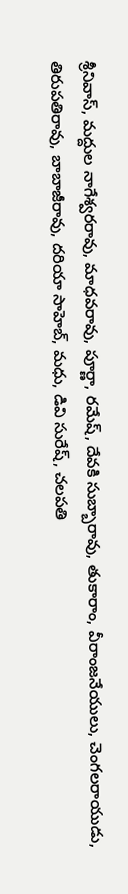శ్రీనివాస్, మద్దుల నాగేశ్వరరావు, మాధవరావు, పూర్ణా, రమేష్, దేవకి సుబ్బారావు, తుకారాం, వీరాంజనేయులు, చెంగలరాయుడు, తిరుపతిరావు, బాబాజీరావు, దరియా సాహెబ్, మధు, డివి సురేష్, చలపతి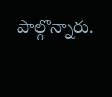పాల్గొన్నారు.